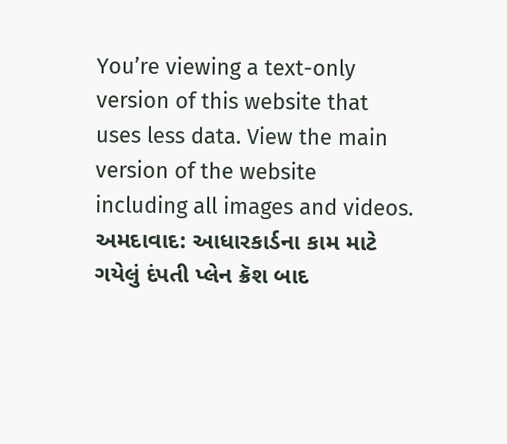You’re viewing a text-only version of this website that uses less data. View the main version of the website including all images and videos.
અમદાવાદ: આધારકાર્ડના કામ માટે ગયેલું દંપતી પ્લેન ક્રૅશ બાદ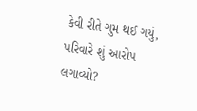કેવી રીતે ગુમ થઈ ગયું, પરિવારે શું આરોપ લગાવ્યો?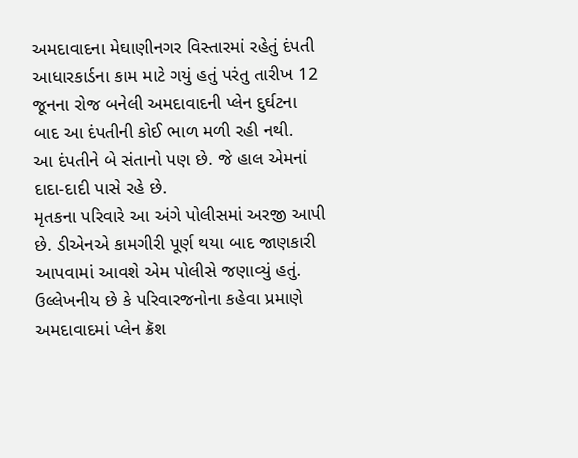અમદાવાદના મેઘાણીનગર વિસ્તારમાં રહેતું દંપતી આધારકાર્ડના કામ માટે ગયું હતું પરંતુ તારીખ 12 જૂનના રોજ બનેલી અમદાવાદની પ્લેન દુર્ઘટના બાદ આ દંપતીની કોઈ ભાળ મળી રહી નથી.
આ દંપતીને બે સંતાનો પણ છે. જે હાલ એમનાં દાદા-દાદી પાસે રહે છે.
મૃતકના પરિવારે આ અંગે પોલીસમાં અરજી આપી છે. ડીએનએ કામગીરી પૂર્ણ થયા બાદ જાણકારી આપવામાં આવશે એમ પોલીસે જણાવ્યું હતું.
ઉલ્લેખનીય છે કે પરિવારજનોના કહેવા પ્રમાણે અમદાવાદમાં પ્લેન ક્રૅશ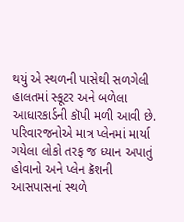થયું એ સ્થળની પાસેથી સળગેલી હાલતમાં સ્કૂટર અને બળેલા આધારકાર્ડની કૉપી મળી આવી છે.
પરિવારજનોએ માત્ર પ્લેનમાં માર્યા ગયેલા લોકો તરફ જ ધ્યાન અપાતું હોવાનો અને પ્લેન ક્રૅશની આસપાસનાં સ્થળે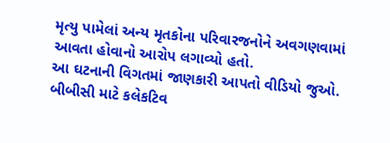મૃત્યુ પામેલાં અન્ય મૃતકોના પરિવારજનોને અવગણવામાં આવતા હોવાનો આરોપ લગાવ્યો હતો.
આ ઘટનાની વિગતમાં જાણકારી આપતો વીડિયો જુઓ.
બીબીસી માટે કલેકટિવ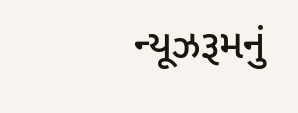ન્યૂઝરૂમનું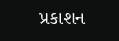પ્રકાશન